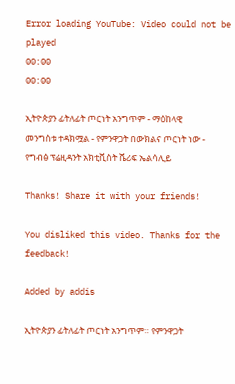Error loading YouTube: Video could not be played
00:00
00:00

ኢትዮጵያን ፊትለፊት ጦርነት አንግጥም - ማዕከላዊ መንግስቱ ተዳክሟል - የምንዋጋት በውክልና ጦርነት ነው - የግብፅ ፕሬዚዳንት አክቲቪስት ሼሪፍ ኤልሳሊይ

Thanks! Share it with your friends!

You disliked this video. Thanks for the feedback!

Added by addis

ኢትዮጵያን ፊትለፊት ጦርነት አንግጥም። የምንዋጋት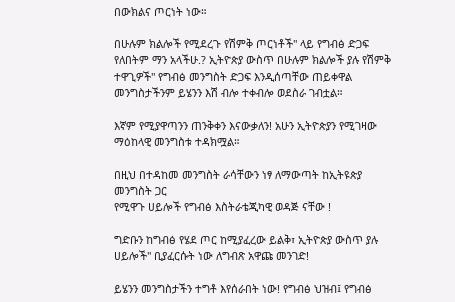በውክልና ጦርነት ነው።

በሁሉም ክልሎች የሚደረጉ የሽምቅ ጦርነቶች'' ላይ የግብፅ ድጋፍ የለበትም ማን አላችሁ.? ኢትዮጵያ ውስጥ በሁሉም ክልሎች ያሉ የሽምቅ ተዋጊዎች'' የግብፅ መንግስት ድጋፍ እንዲሰጣቸው ጠይቀዋል
መንግስታችንም ይሄንን እሽ ብሎ ተቀብሎ ወደስራ ገብቷል።

እኛም የሚያዋጣንን ጠንቅቀን እናውቃለን! አሁን ኢትዮጵያን የሚገዛው ማዕከላዊ መንግስቱ ተዳክሟል።

በዚህ በተዳከመ መንግስት ራሳቸውን ነፃ ለማውጣት ከኢትዩጵያ መንግስት ጋር
የሚዋጉ ሀይሎች የግብፅ እስትራቴጂካዊ ወዳጅ ናቸው !

ግድቡን ከግብፅ የሄደ ጦር ከሚያፈረው ይልቅ፣ ኢትዮጵያ ውስጥ ያሉ ሀይሎች'' ቢያፈርሱት ነው ለግብጽ አዋጩ መንገድ!

ይሄንን መንግስታችን ተግቶ እየሰራበት ነው! የግብፅ ህዝብ፤ የግብፅ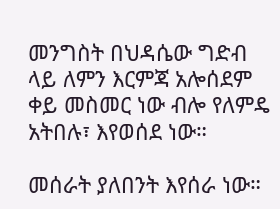መንግስት በህዳሴው ግድብ ላይ ለምን እርምጃ አሎሰደም ቀይ መስመር ነው ብሎ የለምዴ አትበሉ፣ እየወሰደ ነው።

መሰራት ያለበንት እየሰራ ነው።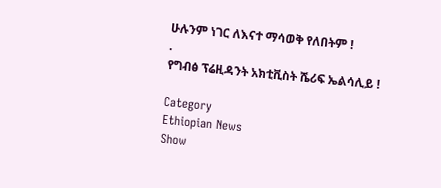ሁሉንም ነገር ለእናተ ማሳወቅ የለበትም !
.
የግብፅ ፕሬዚዳንት አክቲቪስት ሼሪፍ ኤልሳሊይ !

Category
Ethiopian News
Show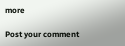more

Post your comment